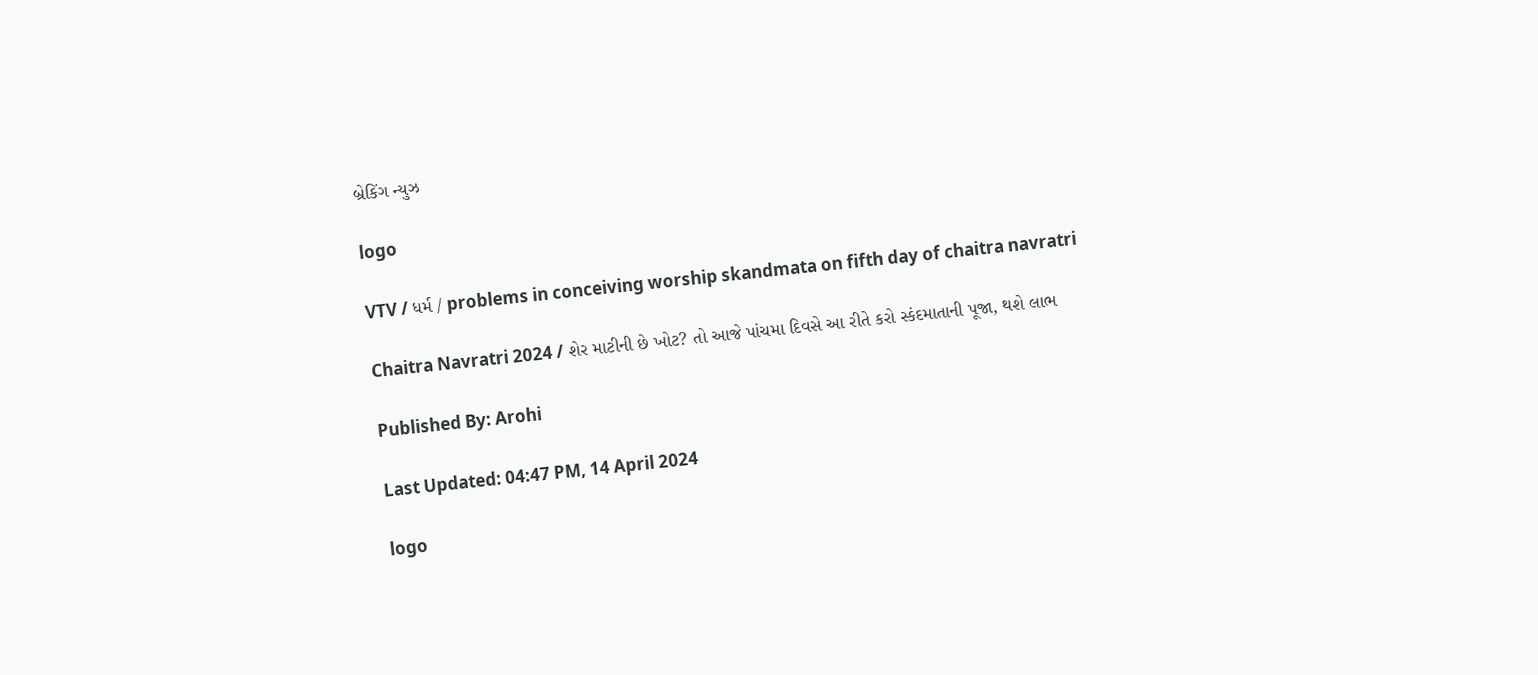બ્રેકિંગ ન્યુઝ

logo

VTV / ધર્મ / problems in conceiving worship skandmata on fifth day of chaitra navratri

Chaitra Navratri 2024 / શેર માટીની છે ખોટ? તો આજે પાંચમા દિવસે આ રીતે કરો સ્કંદમાતાની પૂજા, થશે લાભ

Published By: Arohi

Last Updated: 04:47 PM, 14 April 2024

logo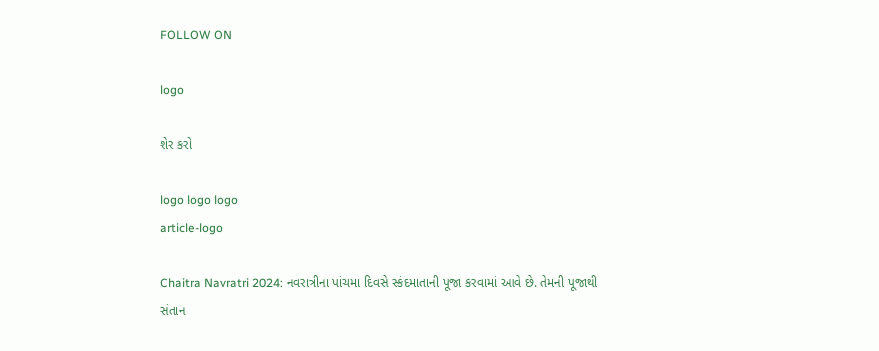FOLLOW ON

logo

શેર કરો

logo logo logo
article-logo

Chaitra Navratri 2024: નવરાત્રીના પાંચમા દિવસે સ્કંદમાતાની પૂજા કરવામાં આવે છે. તેમની પૂજાથી સંતાન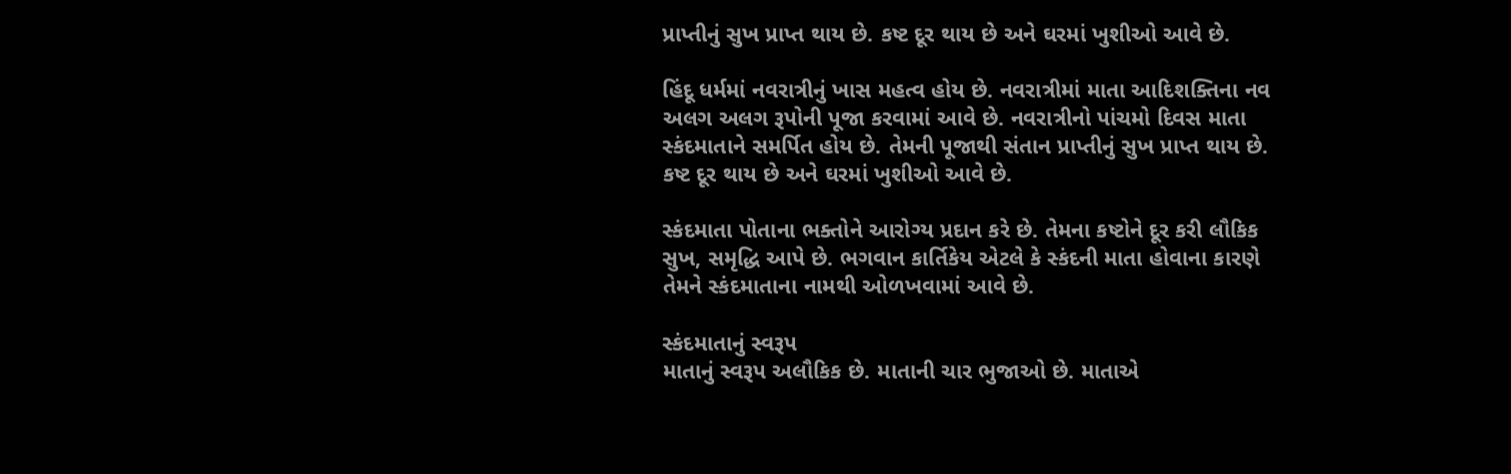પ્રાપ્તીનું સુખ પ્રાપ્ત થાય છે. કષ્ટ દૂર થાય છે અને ઘરમાં ખુશીઓ આવે છે.

હિંદૂ ધર્મમાં નવરાત્રીનું ખાસ મહત્વ હોય છે. નવરાત્રીમાં માતા આદિશક્તિના નવ અલગ અલગ રૂપોની પૂજા કરવામાં આવે છે. નવરાત્રીનો પાંચમો દિવસ માતા સ્કંદમાતાને સમર્પિત હોય છે. તેમની પૂજાથી સંતાન પ્રાપ્તીનું સુખ પ્રાપ્ત થાય છે. કષ્ટ દૂર થાય છે અને ઘરમાં ખુશીઓ આવે છે.

સ્કંદમાતા પોતાના ભક્તોને આરોગ્ય પ્રદાન કરે છે. તેમના કષ્ટોને દૂર કરી લૌકિક સુખ, સમૃદ્ધિ આપે છે. ભગવાન કાર્તિકેય એટલે કે સ્કંદની માતા હોવાના કારણે તેમને સ્કંદમાતાના નામથી ઓળખવામાં આવે છે.

સ્કંદમાતાનું સ્વરૂપ
માતાનું સ્વરૂપ અલૌકિક છે. માતાની ચાર ભુજાઓ છે. માતાએ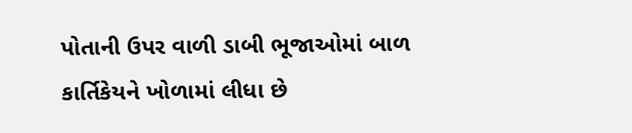પોતાની ઉપર વાળી ડાબી ભૂજાઓમાં બાળ કાર્તિકેયને ખોળામાં લીધા છે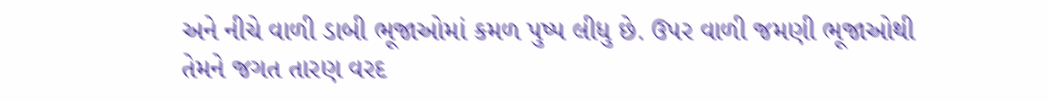અને નીચે વાળી ડાબી ભૂજાઓમાં કમળ પુષ્પ લીધુ છે. ઉપર વાળી જમણી ભૂજાઓથી તેમને જગત તારણ વરદ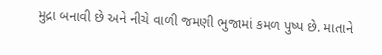મુદ્રા બનાવી છે અને નીચે વાળી જમણી ભુજામાં કમળ પુષ્પ છે. માતાને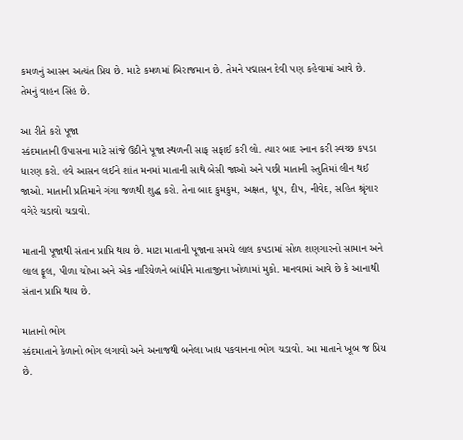કમળનું આસન અત્યંત પ્રિય છે. માટે કમળમાં બિરાજમાન છે. તેમને પદ્માસન દેવી પણ કહેવામાં આવે છે. તેમનું વાહન સિંહ છે.

આ રીતે કરો પૂજા
સ્કંદમાતાની ઉપાસના માટે સાંજે ઉઠીને પૂજા સ્થળની સાફ સફાઈ કરી લો. ત્યાર બાદ સ્નાન કરી સ્વચ્છ કપડા ધારણ કરો. હવે આસન લઈને શાંત મનમાં માતાની સાથે બેસી જાઓ અને પછી માતાની સ્તુતિમાં લીન થઈ જાઓ. માતાની પ્રતિમાને ગંગા જળથી શુદ્ધ કરો. તેના બાદ કુમકુમ, અક્ષત, ધૂપ, દીપ, નીવેદ, સહિત શ્રૃંગાર વગેરે ચડાવો ચડાવો.

માતાની પૂજાથી સંતાન પ્રાપ્તિ થાય છે. માટા માતાની પૂજાના સમયે લાલ કપડામાં સોળ શણગારનો સામાન અને લાલ ફૂલ, પીળા ચોખા અને એક નારિયેળને બાંધીને માતાજીના ખોળામાં મુકો. માનવામાં આવે છે કે આનાથી સંતાન પ્રાપ્તિ થાય છે.

માતાનો ભોગ
સ્કંદમાતાને કેળાનો ભોગ લગાવો અને અનાજથી બનેલા ખાદ્ય પકવાનના ભોગ ચડાવો. આ માતાને ખૂબ જ પ્રિય છે.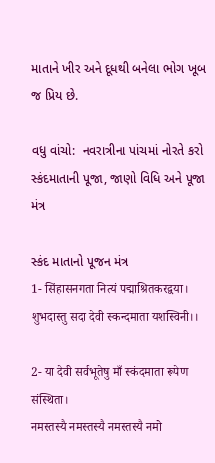માતાને ખીર અને દૂધથી બનેલા ભોગ ખૂબ જ પ્રિય છે.

વધુ વાંચો:  નવરાત્રીના પાંચમાં નોરતે કરો સ્કંદમાતાની પૂજા, જાણો વિધિ અને પૂજા મંત્ર

સ્કંદ માતાનો પૂજન મંત્ર
1- सिंहासनगता नित्यं पद्माश्रितकरद्वया।
शुभदास्तु सदा देवी स्कन्दमाता यशस्विनी।।

2- या देवी सर्वभूतेषु माँ स्कंदमाता रूपेण संस्थिता।
नमस्तस्यै नमस्तस्यै नमस्तस्यै नमो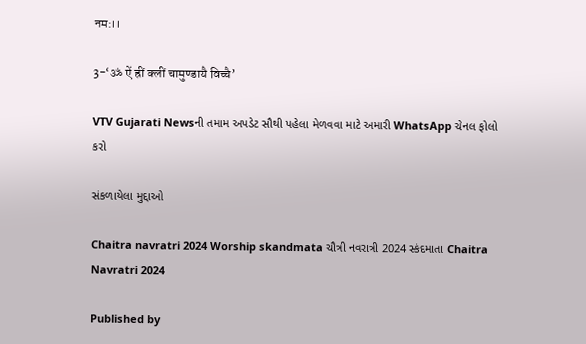नम:।।

3-‘ॐ ऐं ह्रीं क्लीं चामुण्डायै विच्चै’

VTV Gujarati Newsની તમામ અપડેટ સૌથી પહેલા મેળવવા માટે અમારી WhatsApp ચેનલ ફોલો કરો

સંકળાયેલા મુદ્દાઓ

Chaitra navratri 2024 Worship skandmata ચૌત્રી નવરાત્રી 2024 સ્કંદમાતા Chaitra Navratri 2024

Published by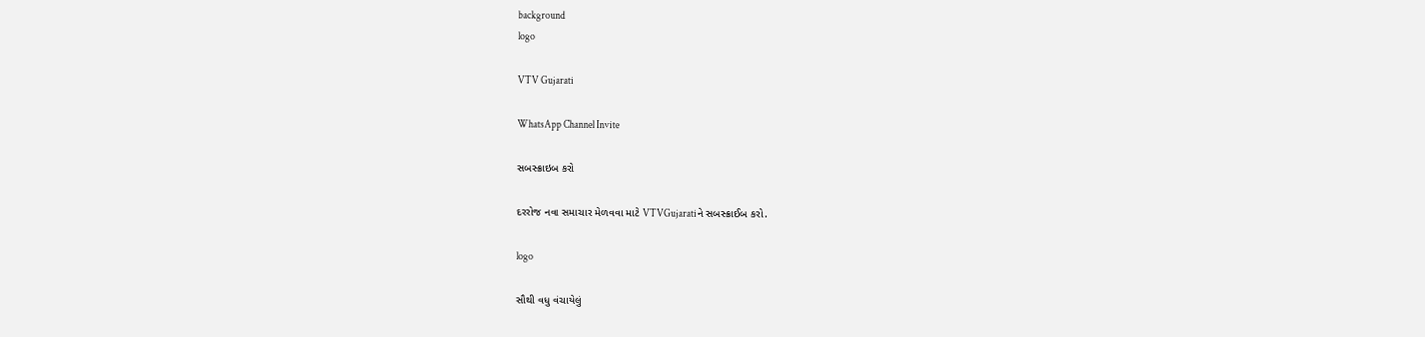background
logo

VTV Gujarati

WhatsApp Channel Invite

સબસ્ક્રાઇબ કરો

દરરોજ નવા સમાચાર મેળવવા માટે VTVGujaratiને સબસ્ક્રાઈબ કરો.

logo

સૌથી વધુ વંચાયેલું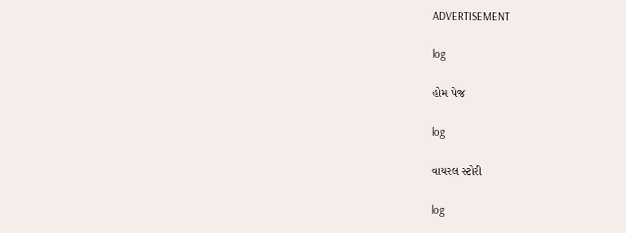ADVERTISEMENT

log

હોમ પેજ

log

વાયરલ સ્ટોરી

log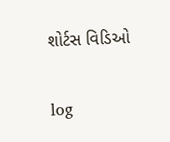શોર્ટસ વિડિઓ

log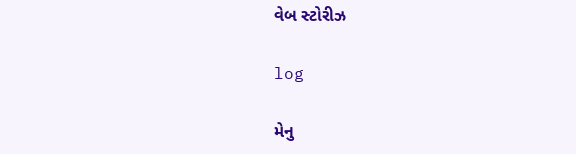વેબ સ્ટોરીઝ

log

મેનુ